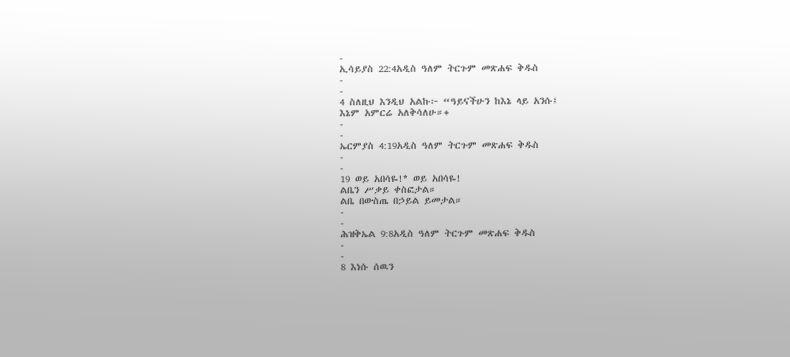-
ኢሳይያስ 22:4አዲስ ዓለም ትርጉም መጽሐፍ ቅዱስ
-
-
4 ስለዚህ እንዲህ አልኩ፦ “ዓይናችሁን ከእኔ ላይ አንሱ፤
እኔም አምርሬ አለቅሳለሁ።+
-
-
ኤርምያስ 4:19አዲስ ዓለም ትርጉም መጽሐፍ ቅዱስ
-
-
19 ወይ አበሳዬ!* ወይ አበሳዬ!
ልቤን ሥቃይ ቀስፎታል።
ልቤ በውስጤ በኃይል ይመታል።
-
-
ሕዝቅኤል 9:8አዲስ ዓለም ትርጉም መጽሐፍ ቅዱስ
-
-
8 እነሱ ሰዉን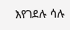እየገደሉ ሳሉ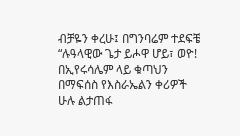ብቻዬን ቀረሁ፤ በግንባሬም ተደፍቼ “ሉዓላዊው ጌታ ይሖዋ ሆይ፣ ወዮ! በኢየሩሳሌም ላይ ቁጣህን በማፍሰስ የእስራኤልን ቀሪዎች ሁሉ ልታጠፋ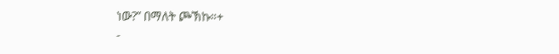ነው?” በማለት ጮኽኩ።+
-